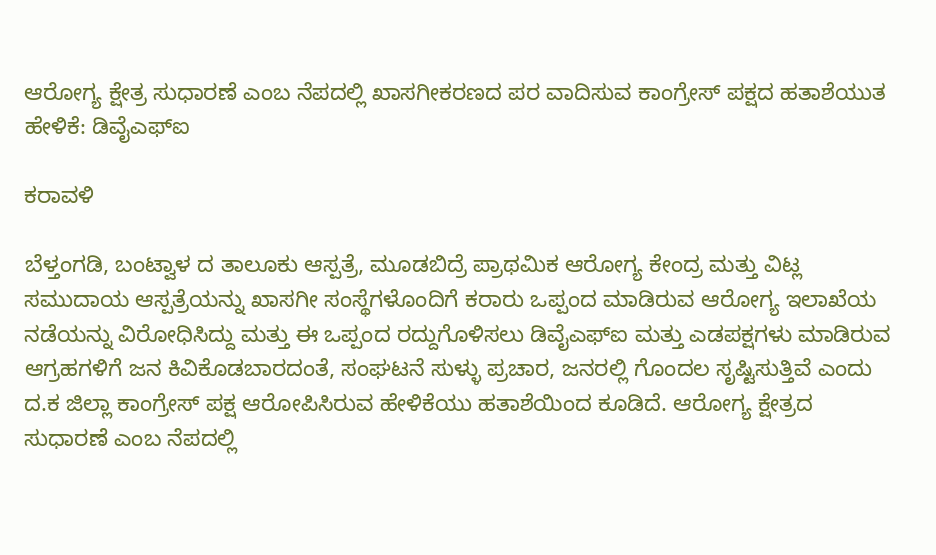ಆರೋಗ್ಯ ಕ್ಷೇತ್ರ ಸುಧಾರಣೆ ಎಂಬ ನೆಪದಲ್ಲಿ ಖಾಸಗೀಕರಣದ ಪರ ವಾದಿಸುವ ಕಾಂಗ್ರೇಸ್ ಪಕ್ಷದ ಹತಾಶೆಯುತ ಹೇಳಿಕೆ: ಡಿವೈಎಫ್ಐ

ಕರಾವಳಿ

ಬೆಳ್ತಂಗಡಿ, ಬಂಟ್ವಾಳ ದ ತಾಲೂಕು ಆಸ್ಪತ್ರೆ, ಮೂಡಬಿದ್ರೆ ಪ್ರಾಥಮಿಕ ಆರೋಗ್ಯ ಕೇಂದ್ರ ಮತ್ತು ವಿಟ್ಲ ಸಮುದಾಯ ಆಸ್ಪತ್ರೆಯನ್ನು ಖಾಸಗೀ ಸಂಸ್ಥೆಗಳೊಂದಿಗೆ ಕರಾರು ಒಪ್ಪಂದ ಮಾಡಿರುವ ಆರೋಗ್ಯ ಇಲಾಖೆಯ ನಡೆಯನ್ನು ವಿರೋಧಿಸಿದ್ದು ಮತ್ತು ಈ ಒಪ್ಪಂದ ರದ್ದುಗೊಳಿಸಲು ಡಿವೈಎಫ್ಐ ಮತ್ತು ಎಡಪಕ್ಷಗಳು ಮಾಡಿರುವ ಆಗ್ರಹಗಳಿಗೆ ಜನ ಕಿವಿಕೊಡಬಾರದಂತೆ, ಸಂಘಟನೆ ಸುಳ್ಳು ಪ್ರಚಾರ, ಜನರಲ್ಲಿ ಗೊಂದಲ ಸೃಷ್ಟಿಸುತ್ತಿವೆ ಎಂದು ದ.ಕ ಜಿಲ್ಲಾ ಕಾಂಗ್ರೇಸ್ ಪಕ್ಷ ಆರೋಪಿಸಿರುವ ಹೇಳಿಕೆಯು ಹತಾಶೆಯಿಂದ ಕೂಡಿದೆ. ಆರೋಗ್ಯ ಕ್ಷೇತ್ರದ ಸುಧಾರಣೆ ಎಂಬ ನೆಪದಲ್ಲಿ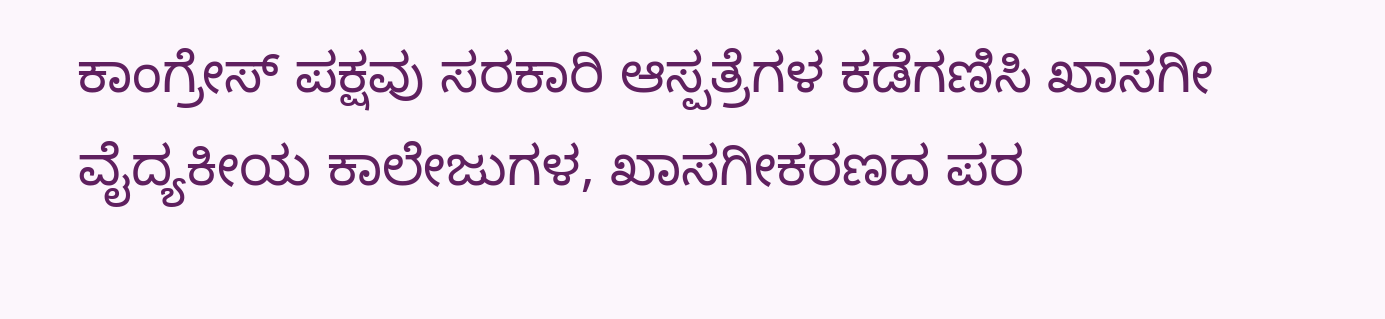ಕಾಂಗ್ರೇಸ್ ಪಕ್ಷವು ಸರಕಾರಿ ಆಸ್ಪತ್ರೆಗಳ ಕಡೆಗಣಿಸಿ ಖಾಸಗೀ ವೈದ್ಯಕೀಯ ಕಾಲೇಜುಗಳ, ಖಾಸಗೀಕರಣದ ಪರ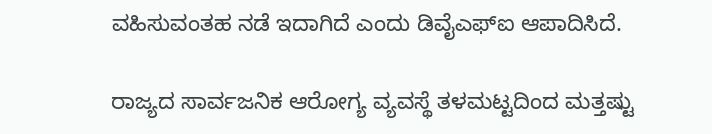ವಹಿಸುವಂತಹ ನಡೆ ಇದಾಗಿದೆ ಎಂದು ಡಿವೈಎಫ್ಐ ಆಪಾದಿಸಿದೆ.

ರಾಜ್ಯದ ಸಾರ್ವಜನಿಕ ಆರೋಗ್ಯ ವ್ಯವಸ್ಥೆ ತಳಮಟ್ಟದಿಂದ ಮತ್ತಷ್ಟು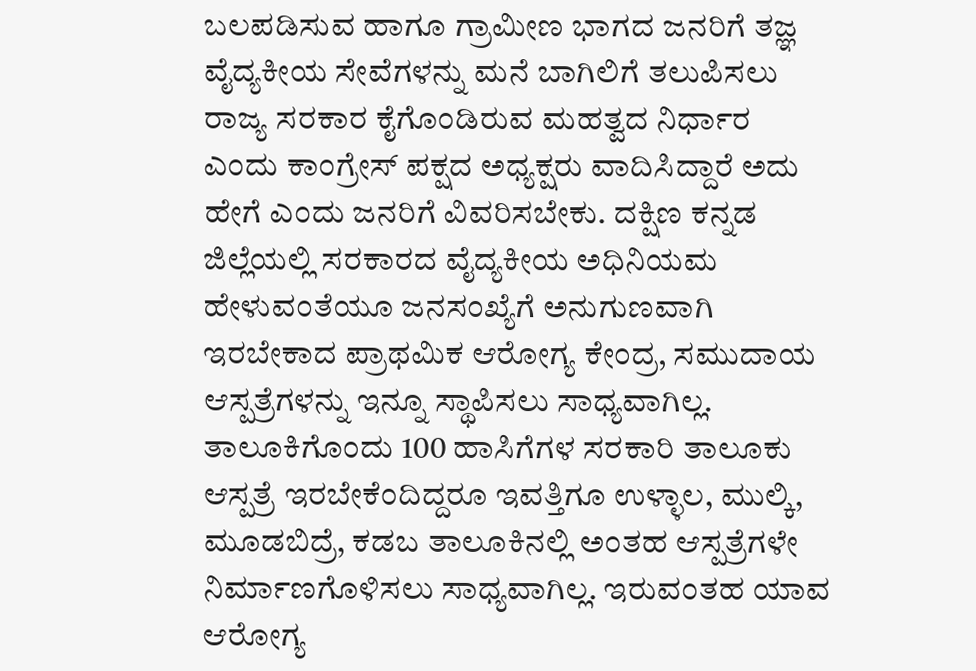ಬಲಪಡಿಸುವ ಹಾಗೂ ಗ್ರಾಮೀಣ ಭಾಗದ ಜನರಿಗೆ ತಜ್ಞ ವೈದ್ಯಕೀಯ ಸೇವೆಗಳನ್ನು ಮನೆ ಬಾಗಿಲಿಗೆ ತಲುಪಿಸಲು ರಾಜ್ಯ ಸರಕಾರ ಕೈಗೊಂಡಿರುವ ಮಹತ್ವದ ನಿರ್ಧಾರ ಎಂದು ಕಾಂಗ್ರೇಸ್ ಪಕ್ಷದ ಅಧ್ಯಕ್ಷರು ವಾದಿಸಿದ್ದಾರೆ ಅದು ಹೇಗೆ ಎಂದು ಜನರಿಗೆ ವಿವರಿಸಬೇಕು. ದಕ್ಷಿಣ ಕನ್ನಡ ಜಿಲ್ಲೆಯಲ್ಲಿ ಸರಕಾರದ ವೈದ್ಯಕೀಯ ಅಧಿನಿಯಮ ಹೇಳುವಂತೆಯೂ ಜನಸಂಖ್ಯೆಗೆ ಅನುಗುಣವಾಗಿ ಇರಬೇಕಾದ ಪ್ರಾಥಮಿಕ ಆರೋಗ್ಯ ಕೇಂದ್ರ, ಸಮುದಾಯ ಆಸ್ಪತ್ರೆಗಳನ್ನು ಇನ್ನೂ ಸ್ಥಾಪಿಸಲು ಸಾಧ್ಯವಾಗಿಲ್ಲ. ತಾಲೂಕಿಗೊಂದು 100 ಹಾಸಿಗೆಗಳ ಸರಕಾರಿ ತಾಲೂಕು ಆಸ್ಪತ್ರೆ ಇರಬೇಕೆಂದಿದ್ದರೂ ಇವತ್ತಿಗೂ ಉಳ್ಳಾಲ, ಮುಲ್ಕಿ, ಮೂಡಬಿದ್ರೆ, ಕಡಬ ತಾಲೂಕಿನಲ್ಲಿ ಅಂತಹ ಆಸ್ಪತ್ರೆಗಳೇ ನಿರ್ಮಾಣಗೊಳಿಸಲು ಸಾಧ್ಯವಾಗಿಲ್ಲ. ಇರುವಂತಹ ಯಾವ ಆರೋಗ್ಯ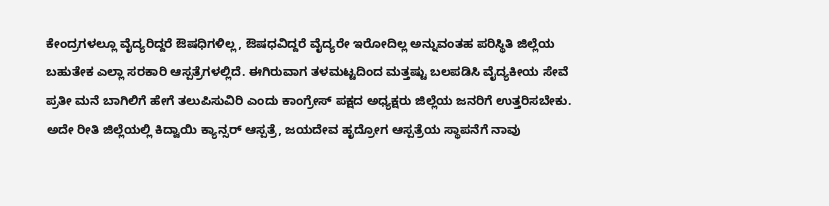ಕೇಂದ್ರಗಳಲ್ಲೂ ವೈದ್ಯರಿದ್ದರೆ ಔಷಧಿಗಳಿಲ್ಲ, ಔಷಧವಿದ್ದರೆ ವೈದ್ಯರೇ ಇರೋದಿಲ್ಲ ಅನ್ನುವಂತಹ ಪರಿಸ್ಥಿತಿ ಜಿಲ್ಲೆಯ ಬಹುತೇಕ ಎಲ್ಲಾ ಸರಕಾರಿ ಆಸ್ಪತ್ರೆಗಳಲ್ಲಿದೆ. ಈಗಿರುವಾಗ ತಳಮಟ್ಟದಿಂದ ಮತ್ತಷ್ಟು ಬಲಪಡಿಸಿ ವೈದ್ಯಕೀಯ ಸೇವೆ ಪ್ರತೀ ಮನೆ ಬಾಗಿಲಿಗೆ ಹೇಗೆ ತಲುಪಿಸುವಿರಿ ಎಂದು ಕಾಂಗ್ರೇಸ್ ಪಕ್ಷದ ಅಧ್ಯಕ್ಷರು ಜಿಲ್ಲೆಯ ಜನರಿಗೆ ಉತ್ತರಿಸಬೇಕು. ಅದೇ ರೀತಿ ಜಿಲ್ಲೆಯಲ್ಲಿ ಕಿದ್ವಾಯಿ ಕ್ಯಾನ್ಸರ್ ಆಸ್ಪತ್ರೆ, ಜಯದೇವ ಹೃದ್ರೋಗ ಆಸ್ಪತ್ರೆಯ ಸ್ಥಾಪನೆಗೆ ನಾವು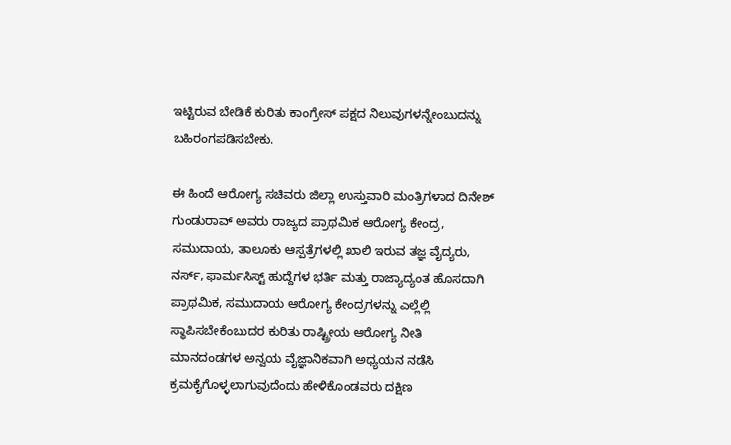ಇಟ್ಟಿರುವ ಬೇಡಿಕೆ ಕುರಿತು ಕಾಂಗ್ರೇಸ್ ಪಕ್ಷದ ನಿಲುವುಗಳನ್ನೇಂಬುದನ್ನು ಬಹಿರಂಗಪಡಿಸಬೇಕು.

ಈ ಹಿಂದೆ ಆರೋಗ್ಯ ಸಚಿವರು ಜಿಲ್ಲಾ ಉಸ್ತುವಾರಿ ಮಂತ್ರಿಗಳಾದ ದಿನೇಶ್ ಗುಂಡುರಾವ್ ಅವರು ರಾಜ್ಯದ ಪ್ರಾಥಮಿಕ ಆರೋಗ್ಯ ಕೇಂದ್ರ, ಸಮುದಾಯ, ತಾಲೂಕು ಆಸ್ಪತ್ರೆಗಳಲ್ಲಿ ಖಾಲಿ ಇರುವ ತಜ್ಞ ವೈದ್ಯರು, ನರ್ಸ್, ಫಾರ್ಮಸಿಸ್ಟ್ ಹುದ್ದೆಗಳ ಭರ್ತಿ ಮತ್ತು ರಾಜ್ಯಾದ್ಯಂತ ಹೊಸದಾಗಿ ಪ್ರಾಥಮಿಕ, ಸಮುದಾಯ ಆರೋಗ್ಯ ಕೇಂದ್ರಗಳನ್ನು ಎಲ್ಲೆಲ್ಲಿ ಸ್ಥಾಪಿಸಬೇಕೆಂಬುದರ ಕುರಿತು ರಾಷ್ಟ್ರೀಯ ಆರೋಗ್ಯ ನೀತಿ ಮಾನದಂಡಗಳ ಅನ್ವಯ ವೈಜ್ಞಾನಿಕವಾಗಿ ಅಧ್ಯಯನ ನಡೆಸಿ ಕ್ರಮಕೈಗೊಳ್ಳಲಾಗುವುದೆಂದು ಹೇಳಿಕೊಂಡವರು ದಕ್ಷಿಣ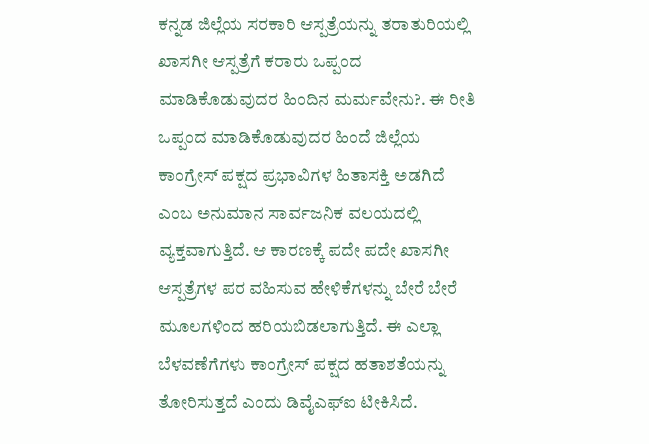ಕನ್ನಡ ಜಿಲ್ಲೆಯ ಸರಕಾರಿ ಆಸ್ಪತ್ರೆಯನ್ನು ತರಾತುರಿಯಲ್ಲಿ ಖಾಸಗೀ ಆಸ್ಪತ್ರೆಗೆ ಕರಾರು ಒಪ್ಪಂದ ಮಾಡಿಕೊಡುವುದರ ಹಿಂದಿನ ಮರ್ಮವೇನು?. ಈ ರೀತಿ ಒಪ್ಪಂದ ಮಾಡಿಕೊಡುವುದರ ಹಿಂದೆ ಜಿಲ್ಲೆಯ ಕಾಂಗ್ರೇಸ್ ಪಕ್ಷದ ಪ್ರಭಾವಿಗಳ ಹಿತಾಸಕ್ತಿ ಅಡಗಿದೆ ಎಂಬ ಅನುಮಾನ ಸಾರ್ವಜನಿಕ ವಲಯದಲ್ಲಿ ವ್ಯಕ್ತವಾಗುತ್ತಿದೆ. ಆ ಕಾರಣಕ್ಕೆ ಪದೇ ಪದೇ ಖಾಸಗೀ ಆಸ್ಪತ್ರೆಗಳ ಪರ ವಹಿಸುವ ಹೇಳಿಕೆಗಳನ್ನು ಬೇರೆ ಬೇರೆ ಮೂಲಗಳಿಂದ ಹರಿಯಬಿಡಲಾಗುತ್ತಿದೆ. ಈ ಎಲ್ಲಾ ಬೆಳವಣೆಗೆಗಳು ಕಾಂಗ್ರೇಸ್ ಪಕ್ಷದ ಹತಾಶತೆಯನ್ನು ತೋರಿಸುತ್ತದೆ ಎಂದು ಡಿವೈಎಫ್ಐ ಟೀಕಿಸಿದೆ.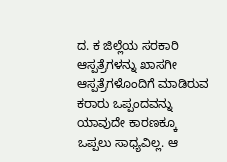ದ. ಕ ಜಿಲ್ಲೆಯ ಸರಕಾರಿ ಆಸ್ಪತ್ರೆಗಳನ್ನು ಖಾಸಗೀ ಆಸ್ಪತ್ರೆಗಳೊಂದಿಗೆ ಮಾಡಿರುವ ಕರಾರು ಒಪ್ಪಂದವನ್ನು ಯಾವುದೇ ಕಾರಣಕ್ಕೂ ಒಪ್ಪಲು ಸಾಧ್ಯವಿಲ್ಲ. ಆ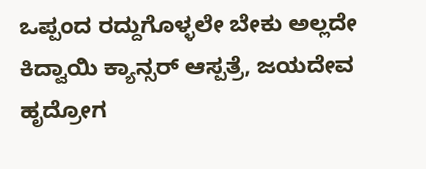ಒಪ್ಪಂದ ರದ್ದುಗೊಳ್ಳಲೇ ಬೇಕು ಅಲ್ಲದೇ ಕಿದ್ವಾಯಿ ಕ್ಯಾನ್ಸರ್ ಆಸ್ಪತ್ರೆ, ಜಯದೇವ ಹೃದ್ರೋಗ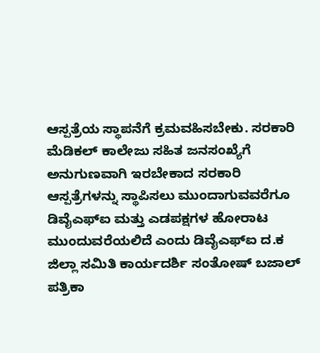ಆಸ್ಪತ್ರೆಯ ಸ್ಥಾಪನೆಗೆ ಕ್ರಮವಹಿಸಬೇಕು. ಸರಕಾರಿ ಮೆಡಿಕಲ್ ಕಾಲೇಜು ಸಹಿತ ಜನಸಂಖ್ಯೆಗೆ ಅನುಗುಣವಾಗಿ ಇರಬೇಕಾದ ಸರಕಾರಿ ಆಸ್ಪತ್ರೆಗಳನ್ನು ಸ್ಥಾಪಿಸಲು ಮುಂದಾಗುವವರೆಗೂ ಡಿವೈಎಫ್ಐ ಮತ್ತು ಎಡಪಕ್ಷಗಳ ಹೋರಾಟ ಮುಂದುವರೆಯಲಿದೆ ಎಂದು ಡಿವೈಎಫ್ಐ ದ.ಕ ಜಿಲ್ಲಾ ಸಮಿತಿ ಕಾರ್ಯದರ್ಶಿ ಸಂತೋಷ್ ಬಜಾಲ್ ಪತ್ರಿಕಾ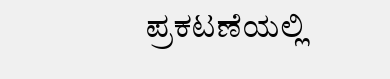ಪ್ರಕಟಣೆಯಲ್ಲಿ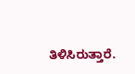ತಿಳಿಸಿರುತ್ತಾರೆ.